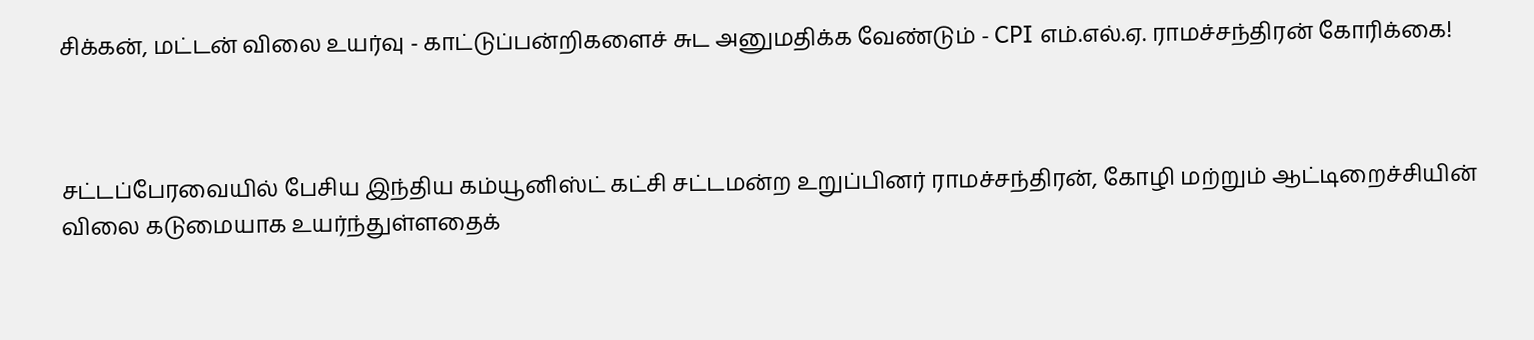சிக்கன், மட்டன் விலை உயர்வு - காட்டுப்பன்றிகளைச் சுட அனுமதிக்க வேண்டும் - CPI எம்.எல்.ஏ. ராமச்சந்திரன் கோரிக்கை!



சட்டப்பேரவையில் பேசிய இந்திய கம்யூனிஸ்ட் கட்சி சட்டமன்ற உறுப்பினர் ராமச்சந்திரன், கோழி மற்றும் ஆட்டிறைச்சியின் விலை கடுமையாக உயர்ந்துள்ளதைக்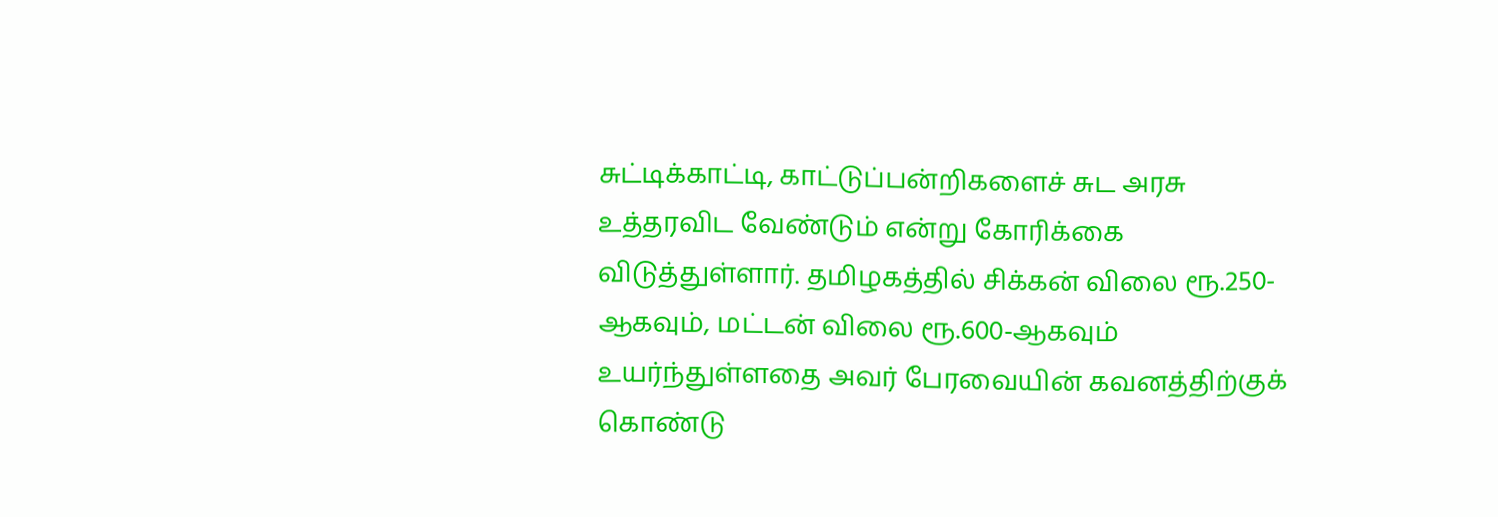சுட்டிக்காட்டி, காட்டுப்பன்றிகளைச் சுட அரசு உத்தரவிட வேண்டும் என்று கோரிக்கை விடுத்துள்ளார். தமிழகத்தில் சிக்கன் விலை ரூ.250-ஆகவும், மட்டன் விலை ரூ.600-ஆகவும் உயர்ந்துள்ளதை அவர் பேரவையின் கவனத்திற்குக் கொண்டு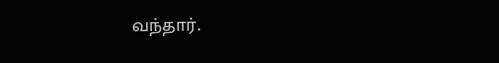வந்தார்.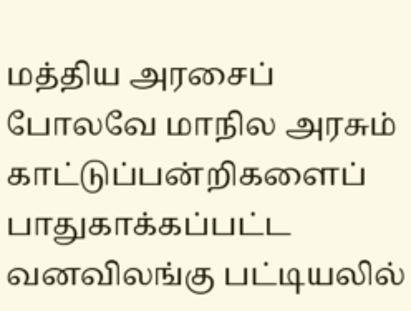மத்திய அரசைப் போலவே மாநில அரசும் காட்டுப்பன்றிகளைப் பாதுகாக்கப்பட்ட வனவிலங்கு பட்டியலில்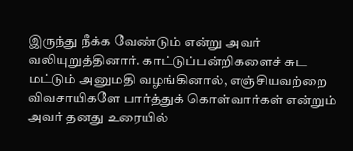இருந்து நீக்க வேண்டும் என்று அவர் வலியுறுத்தினார். காட்டுப்பன்றிகளைச் சுட மட்டும் அனுமதி வழங்கினால், எஞ்சியவற்றை விவசாயிகளே பார்த்துக் கொள்வார்கள் என்றும் அவர் தனது உரையில்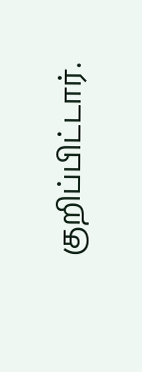குறிப்பிட்டார்.